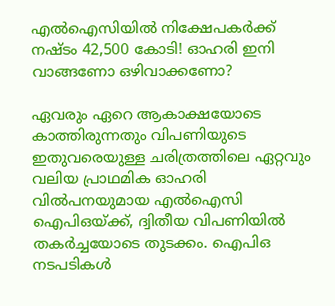എല്‍ഐസിയില്‍ നിക്ഷേപകര്‍ക്ക് നഷ്ടം 42,500 കോടി! ഓഹരി ഇനി വാങ്ങണോ ഒഴിവാക്കണോ?

ഏവരും ഏറെ ആകാക്ഷയോടെ കാത്തിരുന്നതും വിപണിയുടെ ഇതുവരെയുള്ള ചരിത്രത്തിലെ ഏറ്റവും വലിയ പ്രാഥമിക ഓഹരി വില്‍പനയുമായ എല്‍ഐസി ഐപിഒയ്ക്ക്, ദ്വിതീയ വിപണിയില്‍ തകര്‍ച്ചയോടെ തുടക്കം. ഐപിഒ നടപടികള്‍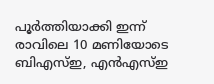പൂര്‍ത്തിയാക്കി ഇന്ന് രാവിലെ 10 മണിയോടെ ബിഎസ്ഇ, എന്‍എസ്ഇ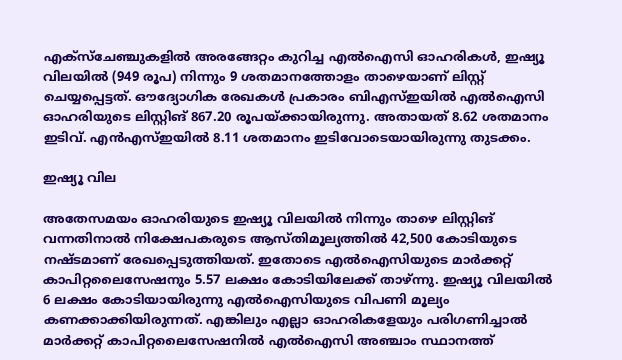എക്‌സ്‌ചേഞ്ചുകളില്‍ അരങ്ങേറ്റം കുറിച്ച എല്‍ഐസി ഓഹരികള്‍, ഇഷ്യൂ വിലയില്‍ (949 രൂപ) നിന്നും 9 ശതമാനത്തോളം താഴെയാണ് ലിസ്റ്റ് ചെയ്യപ്പെട്ടത്. ഔദ്യോഗിക രേഖകള്‍ പ്രകാരം ബിഎസ്ഇയില്‍ എല്‍ഐസി ഓഹരിയുടെ ലിസ്റ്റിങ് 867.20 രൂപയ്ക്കായിരുന്നു. അതായത് 8.62 ശതമാനം ഇടിവ്. എന്‍എസ്ഇയില്‍ 8.11 ശതമാനം ഇടിവോടെയായിരുന്നു തുടക്കം.

ഇഷ്യൂ വില

അതേസമയം ഓഹരിയുടെ ഇഷ്യൂ വിലയില്‍ നിന്നും താഴെ ലിസ്റ്റിങ് വന്നതിനാല്‍ നിക്ഷേപകരുടെ ആസ്തിമൂല്യത്തില്‍ 42,500 കോടിയുടെ നഷ്ടമാണ് രേഖപ്പെടുത്തിയത്. ഇതോടെ എല്‍ഐസിയുടെ മാര്‍ക്കറ്റ് കാപിറ്റലൈസേഷനും 5.57 ലക്ഷം കോടിയിലേക്ക് താഴ്ന്നു. ഇഷ്യൂ വിലയില്‍ 6 ലക്ഷം കോടിയായിരുന്നു എല്‍ഐസിയുടെ വിപണി മൂല്യം കണക്കാക്കിയിരുന്നത്. എങ്കിലും എല്ലാ ഓഹരികളേയും പരിഗണിച്ചാല്‍ മാര്‍ക്കറ്റ് കാപിറ്റലൈസേഷനില്‍ എല്‍ഐസി അഞ്ചാം സ്ഥാനത്ത്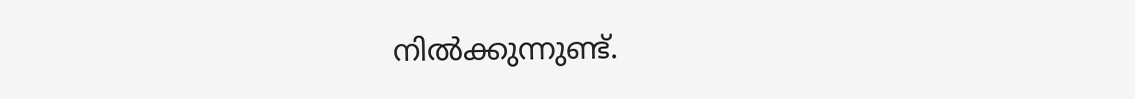നില്‍ക്കുന്നുണ്ട്.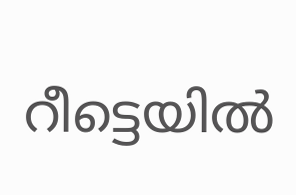റീട്ടെയില്‍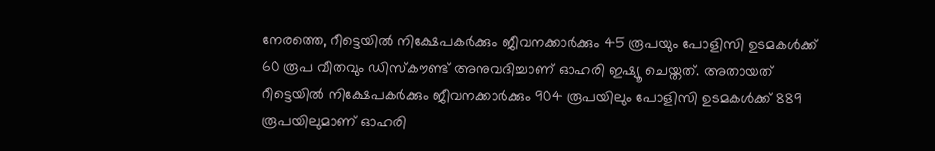നേരത്തെ, റീട്ടെയില്‍ നിക്ഷേപകര്‍ക്കും ജീവനക്കാര്‍ക്കും 45 രൂപയും പോളിസി ഉടമകള്‍ക്ക് 60 രൂപ വീതവും ഡിസ്‌കൗണ്ട് അനുവദിച്ചാണ് ഓഹരി ഇഷ്യൂ ചെയ്തത്. അതായത് റീട്ടെയില്‍ നിക്ഷേപകര്‍ക്കും ജീവനക്കാര്‍ക്കും 904 രൂപയിലും പോളിസി ഉടമകള്‍ക്ക് 889 രൂപയിലുമാണ് ഓഹരി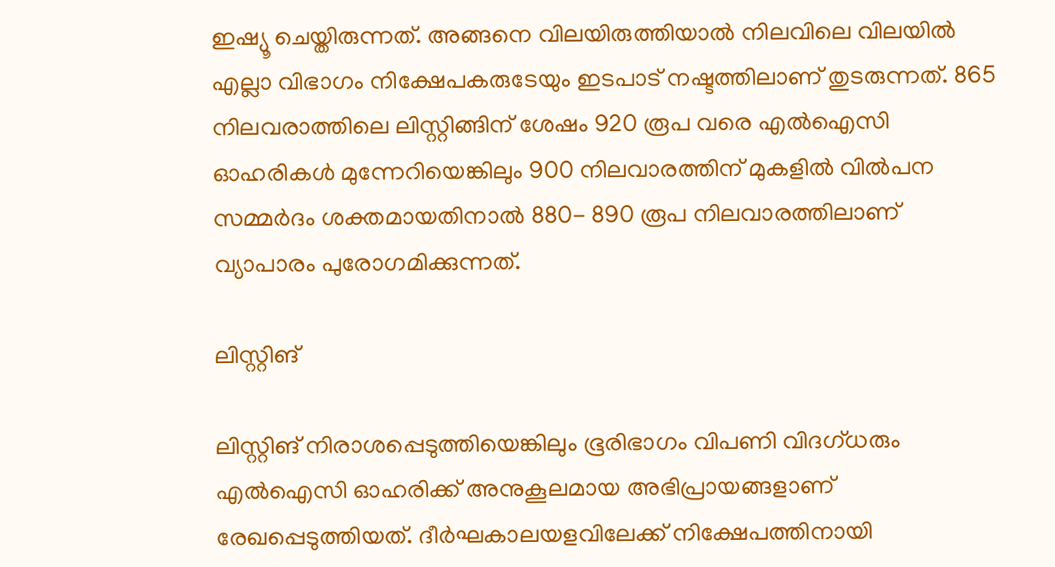ഇഷ്യൂ ചെയ്തിരുന്നത്. അങ്ങനെ വിലയിരുത്തിയാല്‍ നിലവിലെ വിലയില്‍ എല്ലാ വിഭാഗം നിക്ഷേപകരുടേയും ഇടപാട് നഷ്ടത്തിലാണ് തുടരുന്നത്. 865 നിലവരാത്തിലെ ലിസ്റ്റിങ്ങിന് ശേഷം 920 രൂപ വരെ എല്‍ഐസി ഓഹരികള്‍ മുന്നേറിയെങ്കിലും 900 നിലവാരത്തിന് മുകളില്‍ വില്‍പന സമ്മര്‍ദം ശക്തമായതിനാല്‍ 880- 890 രൂപ നിലവാരത്തിലാണ് വ്യാപാരം പുരോഗമിക്കുന്നത്.

ലിസ്റ്റിങ്

ലിസ്റ്റിങ് നിരാശപ്പെടുത്തിയെങ്കിലും ഭൂരിഭാഗം വിപണി വിദഗ്ധരും എല്‍ഐസി ഓഹരിക്ക് അനുകൂലമായ അഭിപ്രായങ്ങളാണ് രേഖപ്പെടുത്തിയത്. ദീര്‍ഘകാലയളവിലേക്ക് നിക്ഷേപത്തിനായി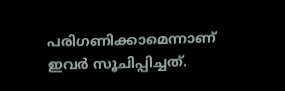പരിഗണിക്കാമെന്നാണ് ഇവര്‍ സൂചിപ്പിച്ചത്.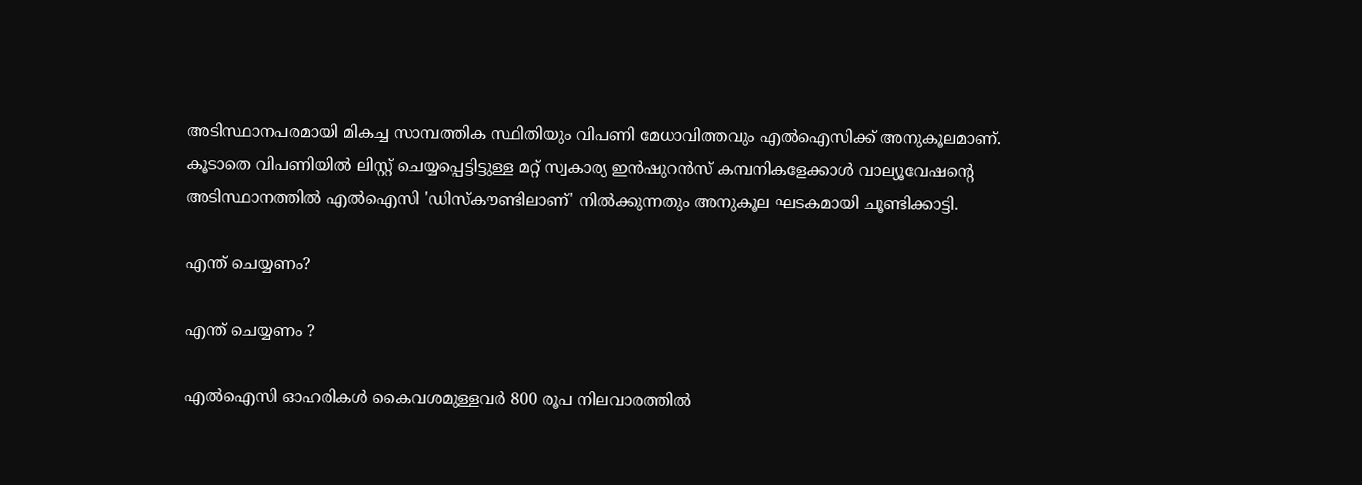അടിസ്ഥാനപരമായി മികച്ച സാമ്പത്തിക സ്ഥിതിയും വിപണി മേധാവിത്തവും എല്‍ഐസിക്ക് അനുകൂലമാണ്. കൂടാതെ വിപണിയില്‍ ലിസ്റ്റ് ചെയ്യപ്പെട്ടിട്ടുള്ള മറ്റ് സ്വകാര്യ ഇന്‍ഷുറന്‍സ് കമ്പനികളേക്കാള്‍ വാല്യൂവേഷന്റെ അടിസ്ഥാനത്തില്‍ എല്‍ഐസി 'ഡിസ്‌കൗണ്ടിലാണ്' നില്‍ക്കുന്നതും അനുകൂല ഘടകമായി ചൂണ്ടിക്കാട്ടി.

എന്ത് ചെയ്യണം?

എന്ത് ചെയ്യണം ?

എല്‍ഐസി ഓഹരികള്‍ കൈവശമുള്ളവര്‍ 800 രൂപ നിലവാരത്തില്‍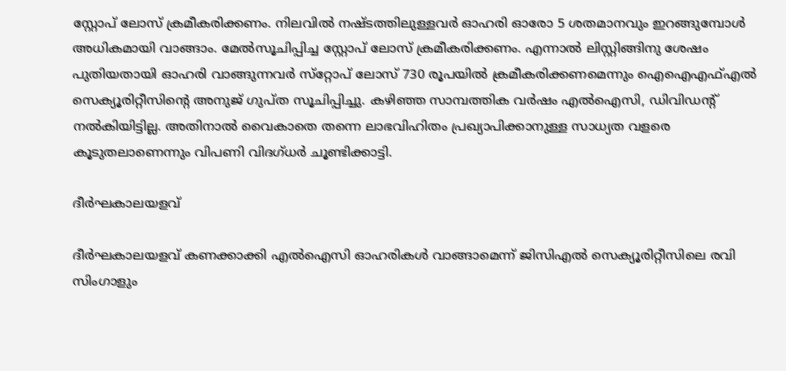സ്റ്റോപ് ലോസ് ക്രമീകരിക്കണം. നിലവില്‍ നഷ്ടത്തിലുള്ളവര്‍ ഓഹരി ഓരോ 5 ശതമാനവും ഇറങ്ങുമ്പോള്‍ അധികമായി വാങ്ങാം. മേല്‍സൂചിപ്പിച്ച സ്റ്റോപ് ലോസ് ക്രമീകരിക്കണം. എന്നാല്‍ ലിസ്റ്റിങ്ങിനു ശേഷം പുതിയതായി ഓഹരി വാങ്ങുന്നവര്‍ സ്‌റ്റോപ് ലോസ് 730 രൂപയില്‍ ക്രമീകരിക്കണമെന്നും ഐഐഎഫ്എല്‍ സെക്യൂരിറ്റീസിന്റെ അനുജ് ഗുപ്ത സൂചിപ്പിച്ചു. കഴിഞ്ഞ സാമ്പത്തിക വര്‍ഷം എല്‍ഐസി, ഡിവിഡന്റ് നല്‍കിയിട്ടില്ല. അതിനാല്‍ വൈകാതെ തന്നെ ലാഭവിഹിതം പ്രഖ്യാപിക്കാനുള്ള സാധ്യത വളരെ കൂടുതലാണെന്നും വിപണി വിദഗ്ധര്‍ ചൂണ്ടിക്കാട്ടി.

ദീര്‍ഘകാലയളവ്

ദീര്‍ഘകാലയളവ് കണക്കാക്കി എല്‍ഐസി ഓഹരികള്‍ വാങ്ങാമെന്ന് ജിസിഎല്‍ സെക്യൂരിറ്റീസിലെ രവി സിംഗാളും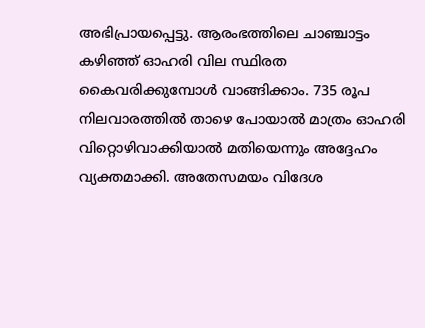അഭിപ്രായപ്പെട്ടു. ആരംഭത്തിലെ ചാഞ്ചാട്ടം കഴിഞ്ഞ് ഓഹരി വില സ്ഥിരത കൈവരിക്കുമ്പോള്‍ വാങ്ങിക്കാം. 735 രൂപ നിലവാരത്തില്‍ താഴെ പോയാല്‍ മാത്രം ഓഹരി വിറ്റൊഴിവാക്കിയാല്‍ മതിയെന്നും അദ്ദേഹം വ്യക്തമാക്കി. അതേസമയം വിദേശ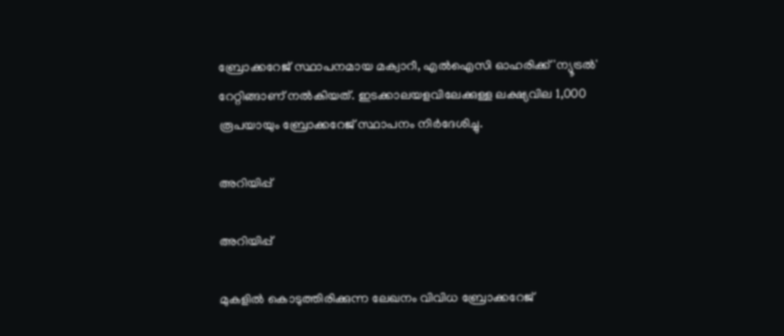ബ്രോക്കറേജ് സ്ഥാപനമായ മക്വാറീ, എല്‍ഐസി ഓഹരിക്ക് 'ന്യൂട്രല്‍' റേറ്റിങ്ങാണ് നല്‍കിയത്. ഇടക്കാലയളവിലേക്കുള്ള ലക്ഷ്യവില 1,000 രൂപയായും ബ്രോക്കറേജ് സ്ഥാപനം നിര്‍ദേശിച്ചു.

അറിയിപ്പ്

അറിയിപ്പ്

മുകളില്‍ കൊടുത്തിരിക്കുന്ന ലേഖനം വിവിധ ബ്രോക്കറേജ്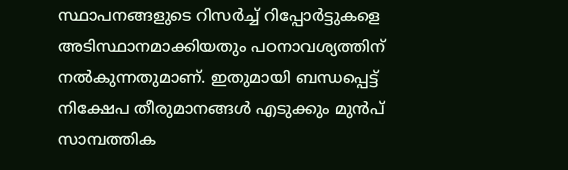സ്ഥാപനങ്ങളുടെ റിസർച്ച് റിപ്പോര്‍ട്ടുകളെ അടിസ്ഥാനമാക്കിയതും പഠനാവശ്യത്തിന് നല്‍കുന്നതുമാണ്. ഇതുമായി ബന്ധപ്പെട്ട് നിക്ഷേപ തീരുമാനങ്ങള്‍ എടുക്കും മുന്‍പ് സാമ്പത്തിക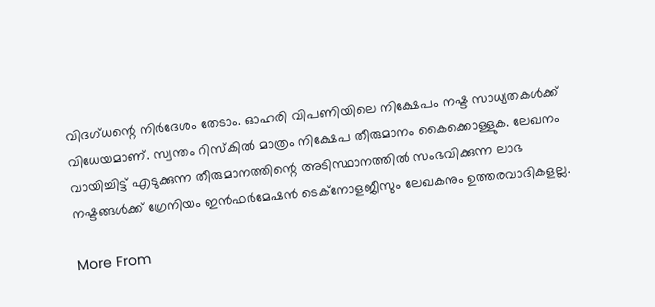വിദഗ്ധന്റെ നിര്‍ദേശം തേടാം. ഓഹരി വിപണിയിലെ നിക്ഷേപം നഷ്ട സാധ്യതകള്‍ക്ക് വിധേയമാണ്. സ്വന്തം റിസ്‌കില്‍ മാത്രം നിക്ഷേപ തീരുമാനം കൈക്കൊള്ളുക. ലേഖനം വായിച്ചിട്ട് എടുക്കുന്ന തീരുമാനത്തിന്റെ അടിസ്ഥാനത്തില്‍ സംഭവിക്കുന്ന ലാഭ നഷ്ടങ്ങള്‍ക്ക് ഗ്രേനിയം ഇന്‍ഫര്‍മേഷന്‍ ടെക്‌നോളജീസും ലേഖകനും ഉത്തരവാദികളല്ല.

More From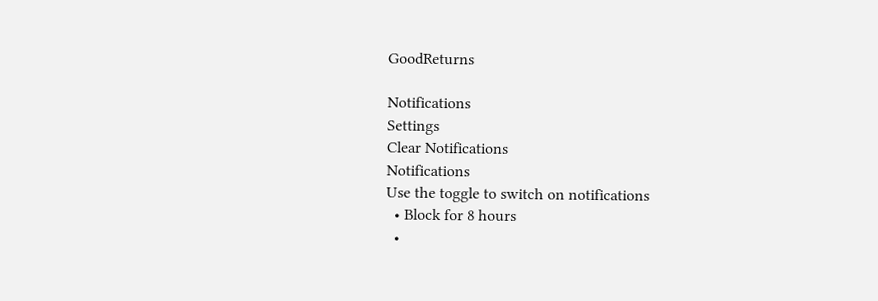GoodReturns

Notifications
Settings
Clear Notifications
Notifications
Use the toggle to switch on notifications
  • Block for 8 hours
  •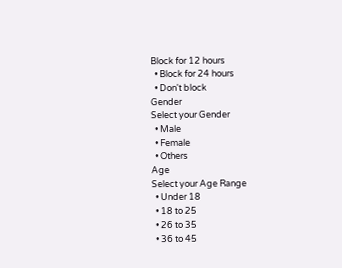Block for 12 hours
  • Block for 24 hours
  • Don't block
Gender
Select your Gender
  • Male
  • Female
  • Others
Age
Select your Age Range
  • Under 18
  • 18 to 25
  • 26 to 35
  • 36 to 45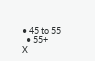• 45 to 55
  • 55+
X